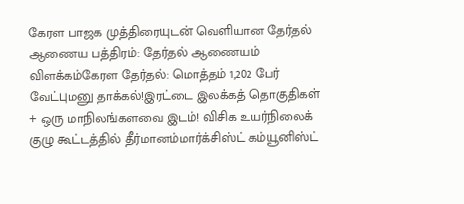கேரள பாஜக முத்திரையுடன் வெளியான தேர்தல் ஆணைய பத்திரம்: தேர்தல் ஆணையம் விளக்கம்கேரள தேர்தல்: மொத்தம் 1,202 பேர் வேட்புமனு தாக்கல்!இரட்டை இலக்கத் தொகுதிகள் + ஒரு மாநிலங்களவை இடம்! விசிக உயர்நிலைக் குழு கூட்டத்தில் தீர்மானம்மார்க்சிஸ்ட் கம்யூனிஸ்ட்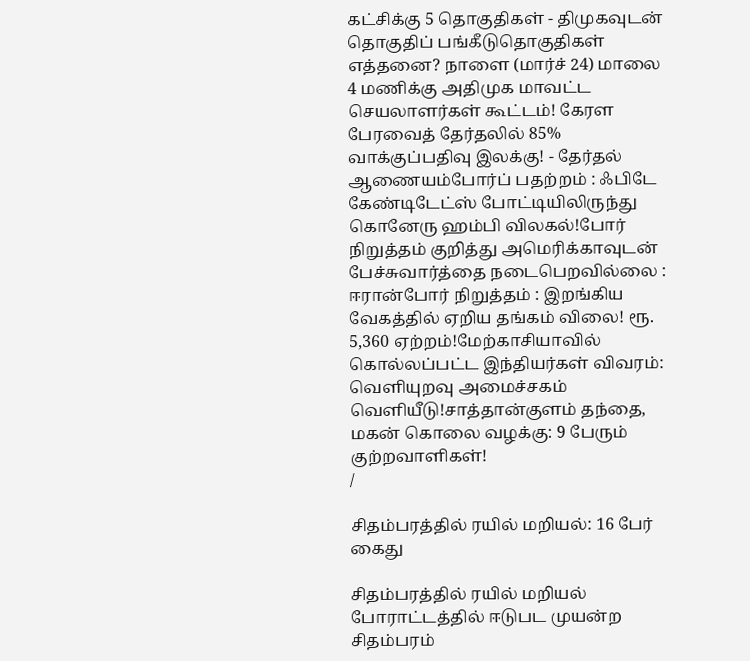கட்சிக்கு 5 தொகுதிகள் - திமுகவுடன் தொகுதிப் பங்கீடுதொகுதிகள் எத்தனை? நாளை (மார்ச் 24) மாலை 4 மணிக்கு அதிமுக மாவட்ட செயலாளர்கள் கூட்டம்! கேரள பேரவைத் தேர்தலில் 85% வாக்குப்பதிவு இலக்கு! - தேர்தல் ஆணையம்போர்ப் பதற்றம் : ஃபிடே கேண்டிடேட்ஸ் போட்டியிலிருந்து கொனேரு ஹம்பி விலகல்!போர் நிறுத்தம் குறித்து அமெரிக்காவுடன் பேச்சுவார்த்தை நடைபெறவில்லை : ஈரான்போர் நிறுத்தம் : இறங்கிய வேகத்தில் ஏறிய தங்கம் விலை! ரூ. 5,360 ஏற்றம்!மேற்காசியாவில் கொல்லப்பட்ட இந்தியர்கள் விவரம்: வெளியுறவு அமைச்சகம் வெளியீடு!சாத்தான்குளம் தந்தை, மகன் கொலை வழக்கு: 9 பேரும் குற்றவாளிகள்!
/

சிதம்பரத்தில் ரயில் மறியல்: 16 பேர் கைது

சிதம்பரத்தில் ரயில் மறியல் போராட்டத்தில் ஈடுபட முயன்ற சிதம்பரம்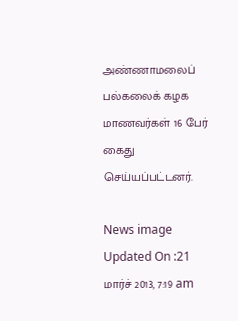அண்ணாமலைப் பல்கலைக் கழக மாணவர்கள் 16 பேர் கைது செய்யப்பட்டனர்.

News image
Updated On :21 மார்ச் 2013, 7:19 am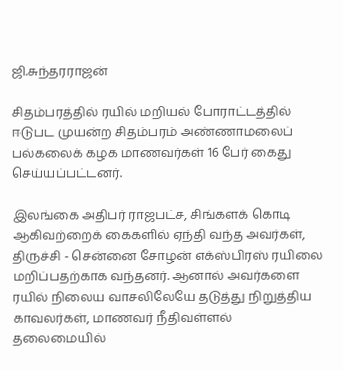ஜி.சுந்தரராஜன்

சிதம்பரத்தில் ரயில் மறியல் போராட்டத்தில் ஈடுபட முயன்ற சிதம்பரம் அண்ணாமலைப் பல்கலைக் கழக மாணவர்கள் 16 பேர் கைது செய்யப்பட்டனர்.

இலங்கை அதிபர் ராஜபட்ச, சிங்களக் கொடி ஆகிவற்றைக் கைகளில் ஏந்தி வந்த அவர்கள், திருச்சி - சென்னை சோழன் எக்ஸ்பிரஸ் ரயிலை மறிப்பதற்காக வந்தனர். ஆனால் அவர்களை ரயில் நிலைய வாசலிலேயே தடுத்து நிறுத்திய காவலர்கள், மாணவர் நீதிவள்ளல் தலைமையில்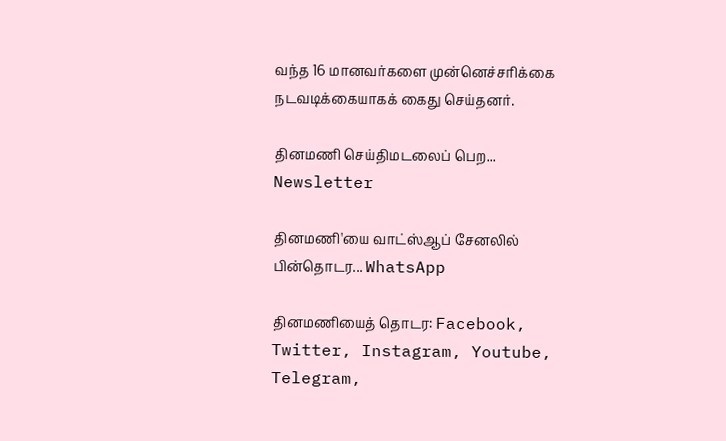வந்த 16 மானவர்களை முன்னெச்சரிக்கை நடவடிக்கையாகக் கைது செய்தனர்.

தினமணி செய்திமடலைப் பெற... Newsletter

தினமணி'யை வாட்ஸ்ஆப் சேனலில் பின்தொடர... WhatsApp

தினமணியைத் தொடர: Facebook, Twitter, Instagram, Youtube, Telegram,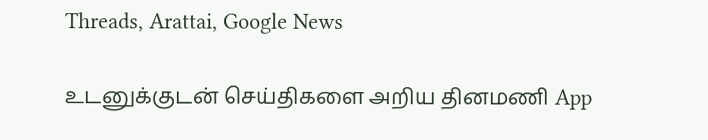Threads, Arattai, Google News

உடனுக்குடன் செய்திகளை அறிய தினமணி App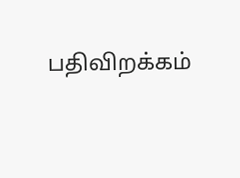பதிவிறக்கம்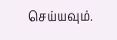செய்யவும்.